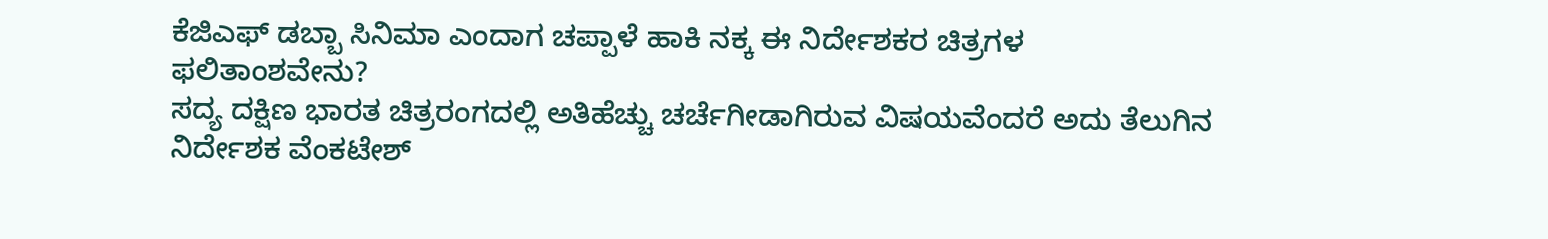ಕೆಜಿಎಫ್ ಡಬ್ಬಾ ಸಿನಿಮಾ ಎಂದಾಗ ಚಪ್ಪಾಳೆ ಹಾಕಿ ನಕ್ಕ ಈ ನಿರ್ದೇಶಕರ ಚಿತ್ರಗಳ ಫಲಿತಾಂಶವೇನು?
ಸದ್ಯ ದಕ್ಷಿಣ ಭಾರತ ಚಿತ್ರರಂಗದಲ್ಲಿ ಅತಿಹೆಚ್ಚು ಚರ್ಚೆಗೀಡಾಗಿರುವ ವಿಷಯವೆಂದರೆ ಅದು ತೆಲುಗಿನ ನಿರ್ದೇಶಕ ವೆಂಕಟೇಶ್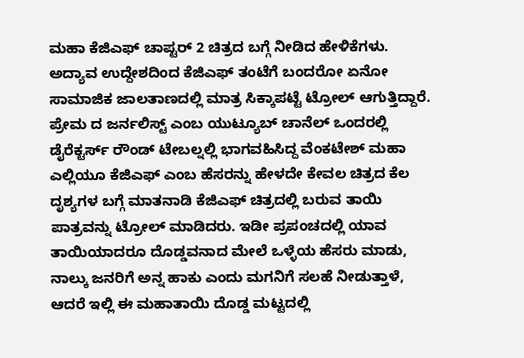ಮಹಾ ಕೆಜಿಎಫ್ ಚಾಪ್ಟರ್ 2 ಚಿತ್ರದ ಬಗ್ಗೆ ನೀಡಿದ ಹೇಳಿಕೆಗಳು. ಅದ್ಯಾವ ಉದ್ದೇಶದಿಂದ ಕೆಜಿಎಫ್ ತಂಟೆಗೆ ಬಂದರೋ ಏನೋ ಸಾಮಾಜಿಕ ಜಾಲತಾಣದಲ್ಲಿ ಮಾತ್ರ ಸಿಕ್ಕಾಪಟ್ಟೆ ಟ್ರೋಲ್ ಆಗುತ್ತಿದ್ದಾರೆ.
ಪ್ರೇಮ ದ ಜರ್ನಲಿಸ್ಟ್ ಎಂಬ ಯುಟ್ಯೂಬ್ ಚಾನೆಲ್ ಒಂದರಲ್ಲಿ ಡೈರೆಕ್ಟರ್ಸ್ ರೌಂಡ್ ಟೇಬಲ್ನಲ್ಲಿ ಭಾಗವಹಿಸಿದ್ದ ವೆಂಕಟೇಶ್ ಮಹಾ ಎಲ್ಲಿಯೂ ಕೆಜಿಎಫ್ ಎಂಬ ಹೆಸರನ್ನು ಹೇಳದೇ ಕೇವಲ ಚಿತ್ರದ ಕೆಲ ದೃಶ್ಯಗಳ ಬಗ್ಗೆ ಮಾತನಾಡಿ ಕೆಜಿಎಫ್ ಚಿತ್ರದಲ್ಲಿ ಬರುವ ತಾಯಿ ಪಾತ್ರವನ್ನು ಟ್ರೋಲ್ ಮಾಡಿದರು. ಇಡೀ ಪ್ರಪಂಚದಲ್ಲಿ ಯಾವ ತಾಯಿಯಾದರೂ ದೊಡ್ಡವನಾದ ಮೇಲೆ ಒಳ್ಳೆಯ ಹೆಸರು ಮಾಡು, ನಾಲ್ಕು ಜನರಿಗೆ ಅನ್ನ ಹಾಕು ಎಂದು ಮಗನಿಗೆ ಸಲಹೆ ನೀಡುತ್ತಾಳೆ, ಆದರೆ ಇಲ್ಲಿ ಈ ಮಹಾತಾಯಿ ದೊಡ್ಡ ಮಟ್ಟದಲ್ಲಿ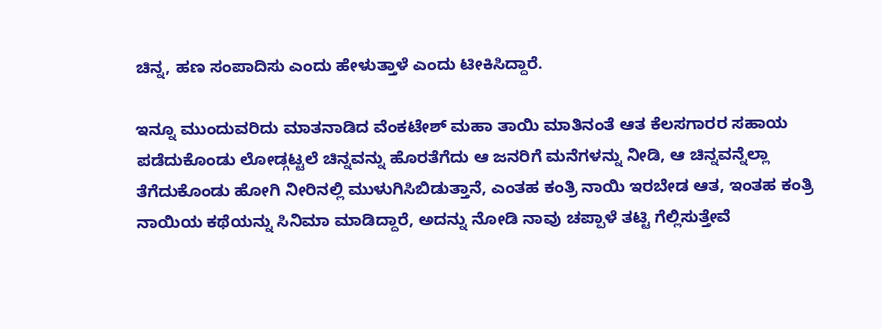ಚಿನ್ನ, ಹಣ ಸಂಪಾದಿಸು ಎಂದು ಹೇಳುತ್ತಾಳೆ ಎಂದು ಟೀಕಿಸಿದ್ದಾರೆ.

ಇನ್ನೂ ಮುಂದುವರಿದು ಮಾತನಾಡಿದ ವೆಂಕಟೇಶ್ ಮಹಾ ತಾಯಿ ಮಾತಿನಂತೆ ಆತ ಕೆಲಸಗಾರರ ಸಹಾಯ ಪಡೆದುಕೊಂಡು ಲೋಡ್ಗಟ್ಟಲೆ ಚಿನ್ನವನ್ನು ಹೊರತೆಗೆದು ಆ ಜನರಿಗೆ ಮನೆಗಳನ್ನು ನೀಡಿ, ಆ ಚಿನ್ನವನ್ನೆಲ್ಲಾ ತೆಗೆದುಕೊಂಡು ಹೋಗಿ ನೀರಿನಲ್ಲಿ ಮುಳುಗಿಸಿಬಿಡುತ್ತಾನೆ, ಎಂತಹ ಕಂತ್ರಿ ನಾಯಿ ಇರಬೇಡ ಆತ, ಇಂತಹ ಕಂತ್ರಿ ನಾಯಿಯ ಕಥೆಯನ್ನು ಸಿನಿಮಾ ಮಾಡಿದ್ದಾರೆ, ಅದನ್ನು ನೋಡಿ ನಾವು ಚಪ್ಪಾಳೆ ತಟ್ಟಿ ಗೆಲ್ಲಿಸುತ್ತೇವೆ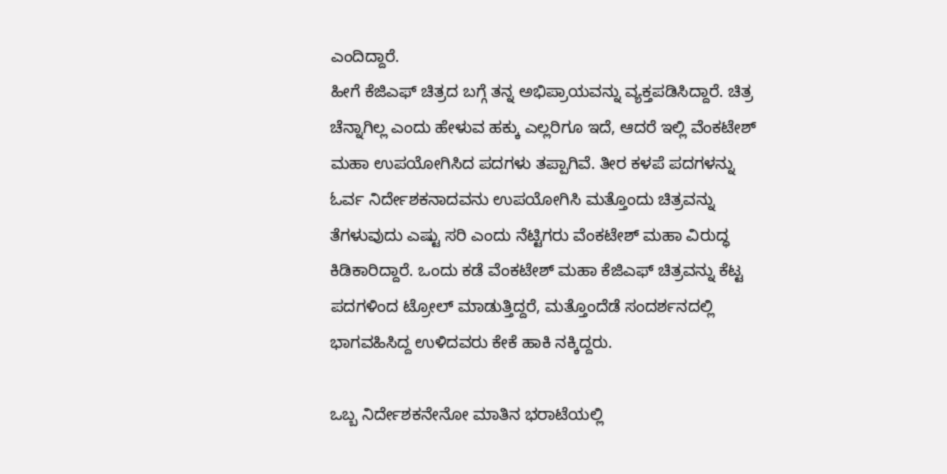ಎಂದಿದ್ದಾರೆ.
ಹೀಗೆ ಕೆಜಿಎಫ್ ಚಿತ್ರದ ಬಗ್ಗೆ ತನ್ನ ಅಭಿಪ್ರಾಯವನ್ನು ವ್ಯಕ್ತಪಡಿಸಿದ್ದಾರೆ. ಚಿತ್ರ ಚೆನ್ನಾಗಿಲ್ಲ ಎಂದು ಹೇಳುವ ಹಕ್ಕು ಎಲ್ಲರಿಗೂ ಇದೆ, ಆದರೆ ಇಲ್ಲಿ ವೆಂಕಟೇಶ್ ಮಹಾ ಉಪಯೋಗಿಸಿದ ಪದಗಳು ತಪ್ಪಾಗಿವೆ. ತೀರ ಕಳಪೆ ಪದಗಳನ್ನು ಓರ್ವ ನಿರ್ದೇಶಕನಾದವನು ಉಪಯೋಗಿಸಿ ಮತ್ತೊಂದು ಚಿತ್ರವನ್ನು ತೆಗಳುವುದು ಎಷ್ಟು ಸರಿ ಎಂದು ನೆಟ್ಟಿಗರು ವೆಂಕಟೇಶ್ ಮಹಾ ವಿರುದ್ಧ ಕಿಡಿಕಾರಿದ್ದಾರೆ. ಒಂದು ಕಡೆ ವೆಂಕಟೇಶ್ ಮಹಾ ಕೆಜಿಎಫ್ ಚಿತ್ರವನ್ನು ಕೆಟ್ಟ ಪದಗಳಿಂದ ಟ್ರೋಲ್ ಮಾಡುತ್ತಿದ್ದರೆ, ಮತ್ತೊಂದೆಡೆ ಸಂದರ್ಶನದಲ್ಲಿ ಭಾಗವಹಿಸಿದ್ದ ಉಳಿದವರು ಕೇಕೆ ಹಾಕಿ ನಕ್ಕಿದ್ದರು.

ಒಬ್ಬ ನಿರ್ದೇಶಕನೇನೋ ಮಾತಿನ ಭರಾಟೆಯಲ್ಲಿ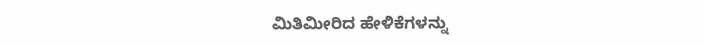ಮಿತಿಮೀರಿದ ಹೇಳಿಕೆಗಳನ್ನು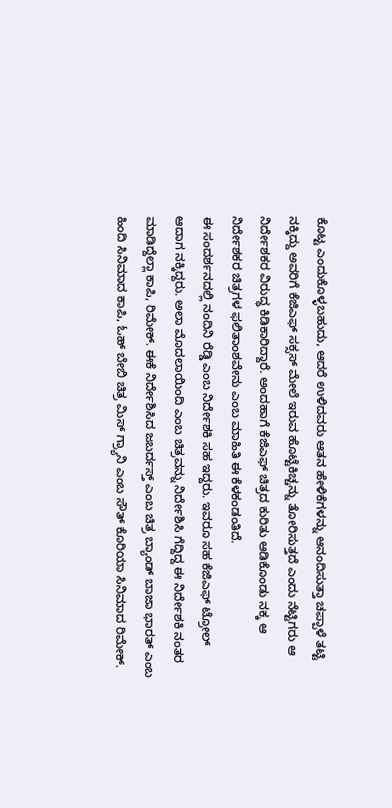ಕೊಟ್ಟ ಎಂದುಕೊಳ್ಳಬಹುದು, ಆದರೆ ಉಳಿದವರು ಆತನ ಹೇಳಿಕೆಗಳನ್ನು ಆನಂದಿಸುತ್ತಾ ಚಪ್ಪಾಳೆ ತಟ್ಟಿ ನಕ್ಕಿದ್ದು ಅವರಿಗೆ ಕೆಜಿಎಫ್ ಸಕ್ಸಸ್ ಮೇಲೆ ಇರುವ ಹೊಟ್ಟೆಕಿಚ್ಚನ್ನು ತೋರಿಸುತ್ತದೆ ಎಂದು ನೆಟ್ಟಿಗರು ಆ ನಿರ್ದೇಶಕರ ವಿರುದ್ಧ ಕಿಡಿಕಾರಿದ್ದಾರೆ. ಅಂದಹಾಗೆ ಕೆಜಿಎಫ್ ಚಿತ್ರದ ಕುರಿತು ಆಡಿಕೊಂಡು ನಕ್ಕ ಆ ನಿರ್ದೇಶಕರ ಚಿತ್ರಗಳ ಫಲಿತಾಂಶವೇನು ಎಂಬ ಮಾಹಿತಿ ಈ ಕೆಳಕಂಡಂತಿದೆ.
ಈ ಸಂದರ್ಶನದಲ್ಲಿ ನಂದಿನಿ ರೆಡ್ಡಿ ಎಂಬ ನಿರ್ದೇಶಕಿ ಸಹ ಇದ್ದರು. ಇವರೂ ಸಹ ಕೆಜಿಎಫ್ ಟ್ರೋಲ್ ಆದಾಗ ನಕ್ಕಿದ್ದರು. ಅಲಾ ಮೊದಲಾಯಿಂದಿ ಎಂಬ ಚಿತ್ರವನ್ನು ನಿರ್ದೇಶಿಸಿ ಗೆದ್ದಿದ್ದ ಈ ನಿರ್ದೇಶಕಿ ನಂತರ ಮಾಡಿದ್ದೆಲ್ಲಾ ಕಾಪಿ, ರಿಮೇಕ್. ಈಕೆ ನಿರ್ದೇಶಿಸಿದ ಜಬರ್ದಸ್ತ್ ಎಂಬ ಚಿತ್ರ ಬ್ಯಾಂಡ್ ಬಾಜಾ ಭಾರತ್ ಎಂಬ ಹಿಂದಿ ಸಿನಿಮಾದ ಕಾಪಿ, ಓಹ್ ಬೇಬಿ ಚಿತ್ರ ಮಿಸ್ ಗ್ರ್ಯಾನಿ ಎಂಬ ಸೌತ್ ಕೊರಿಯಾ ಸಿನಿಮಾದ ರಿಮೇಕ್.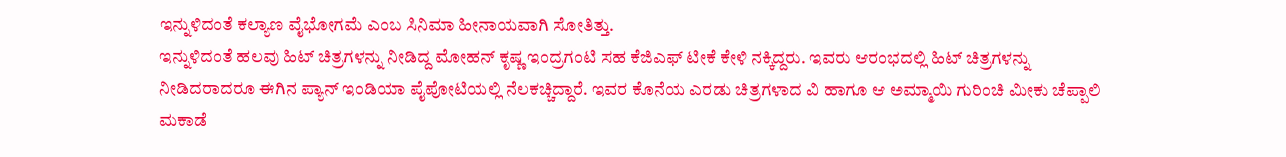ಇನ್ನುಳಿದಂತೆ ಕಲ್ಯಾಣ ವೈಭೋಗಮೆ ಎಂಬ ಸಿನಿಮಾ ಹೀನಾಯವಾಗಿ ಸೋತಿತ್ತು.
ಇನ್ನುಳಿದಂತೆ ಹಲವು ಹಿಟ್ ಚಿತ್ರಗಳನ್ನು ನೀಡಿದ್ದ ಮೋಹನ್ ಕೃಷ್ಣ ಇಂದ್ರಗಂಟಿ ಸಹ ಕೆಜಿಎಫ್ ಟೀಕೆ ಕೇಳಿ ನಕ್ಕಿದ್ದರು. ಇವರು ಆರಂಭದಲ್ಲಿ ಹಿಟ್ ಚಿತ್ರಗಳನ್ನು ನೀಡಿದರಾದರೂ ಈಗಿನ ಪ್ಯಾನ್ ಇಂಡಿಯಾ ಪೈಪೋಟಿಯಲ್ಲಿ ನೆಲಕಚ್ಚಿದ್ದಾರೆ. ಇವರ ಕೊನೆಯ ಎರಡು ಚಿತ್ರಗಳಾದ ವಿ ಹಾಗೂ ಆ ಅಮ್ಮಾಯಿ ಗುರಿಂಚಿ ಮೀಕು ಚೆಪ್ಪಾಲಿ ಮಕಾಡೆ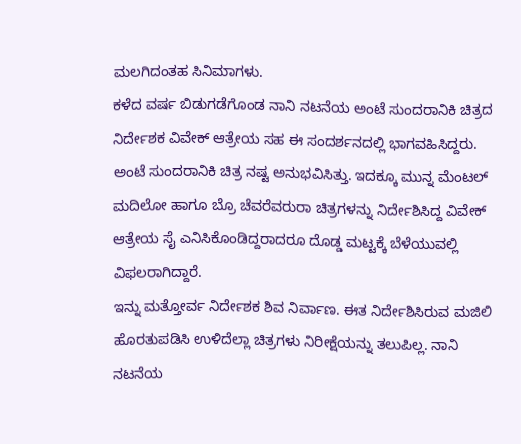ಮಲಗಿದಂತಹ ಸಿನಿಮಾಗಳು.
ಕಳೆದ ವರ್ಷ ಬಿಡುಗಡೆಗೊಂಡ ನಾನಿ ನಟನೆಯ ಅಂಟೆ ಸುಂದರಾನಿಕಿ ಚಿತ್ರದ ನಿರ್ದೇಶಕ ವಿವೇಕ್ ಆತ್ರೇಯ ಸಹ ಈ ಸಂದರ್ಶನದಲ್ಲಿ ಭಾಗವಹಿಸಿದ್ದರು. ಅಂಟೆ ಸುಂದರಾನಿಕಿ ಚಿತ್ರ ನಷ್ಟ ಅನುಭವಿಸಿತ್ತು. ಇದಕ್ಕೂ ಮುನ್ನ ಮೆಂಟಲ್ ಮದಿಲೋ ಹಾಗೂ ಬ್ರೊ ಚೆವರೆವರುರಾ ಚಿತ್ರಗಳನ್ನು ನಿರ್ದೇಶಿಸಿದ್ದ ವಿವೇಕ್ ಆತ್ರೇಯ ಸೈ ಎನಿಸಿಕೊಂಡಿದ್ದರಾದರೂ ದೊಡ್ಡ ಮಟ್ಟಕ್ಕೆ ಬೆಳೆಯುವಲ್ಲಿ ವಿಫಲರಾಗಿದ್ದಾರೆ.
ಇನ್ನು ಮತ್ತೋರ್ವ ನಿರ್ದೇಶಕ ಶಿವ ನಿರ್ವಾಣ. ಈತ ನಿರ್ದೇಶಿಸಿರುವ ಮಜಿಲಿ ಹೊರತುಪಡಿಸಿ ಉಳಿದೆಲ್ಲಾ ಚಿತ್ರಗಳು ನಿರೀಕ್ಷೆಯನ್ನು ತಲುಪಿಲ್ಲ. ನಾನಿ ನಟನೆಯ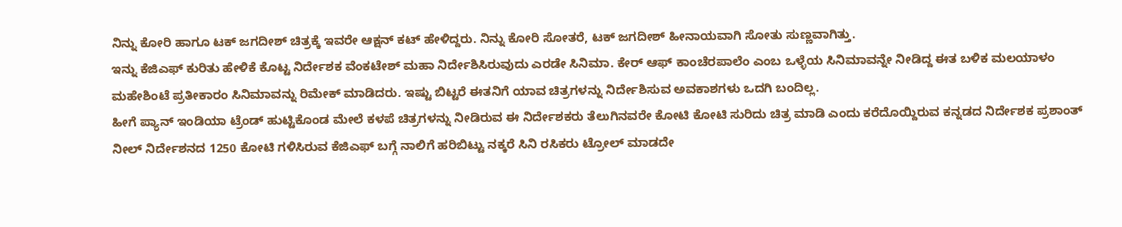ನಿನ್ನು ಕೋರಿ ಹಾಗೂ ಟಕ್ ಜಗದೀಶ್ ಚಿತ್ರಕ್ಕೆ ಇವರೇ ಆಕ್ಷನ್ ಕಟ್ ಹೇಳಿದ್ದರು. ನಿನ್ನು ಕೋರಿ ಸೋತರೆ, ಟಕ್ ಜಗದೀಶ್ ಹೀನಾಯವಾಗಿ ಸೋತು ಸುಣ್ಣವಾಗಿತ್ತು.
ಇನ್ನು ಕೆಜಿಎಫ್ ಕುರಿತು ಹೇಳಿಕೆ ಕೊಟ್ಟ ನಿರ್ದೇಶಕ ವೆಂಕಟೇಶ್ ಮಹಾ ನಿರ್ದೇಶಿಸಿರುವುದು ಎರಡೇ ಸಿನಿಮಾ. ಕೇರ್ ಆಫ್ ಕಾಂಚೆರಪಾಲೆಂ ಎಂಬ ಒಳ್ಳೆಯ ಸಿನಿಮಾವನ್ನೇ ನೀಡಿದ್ದ ಈತ ಬಳಿಕ ಮಲಯಾಳಂ ಮಹೇಶಿಂಟೆ ಪ್ರತೀಕಾರಂ ಸಿನಿಮಾವನ್ನು ರಿಮೇಕ್ ಮಾಡಿದರು. ಇಷ್ಟು ಬಿಟ್ಟರೆ ಈತನಿಗೆ ಯಾವ ಚಿತ್ರಗಳನ್ನು ನಿರ್ದೇಶಿಸುವ ಅವಕಾಶಗಳು ಒದಗಿ ಬಂದಿಲ್ಲ.
ಹೀಗೆ ಪ್ಯಾನ್ ಇಂಡಿಯಾ ಟ್ರೆಂಡ್ ಹುಟ್ಟಿಕೊಂಡ ಮೇಲೆ ಕಳಪೆ ಚಿತ್ರಗಳನ್ನು ನೀಡಿರುವ ಈ ನಿರ್ದೇಶಕರು ತೆಲುಗಿನವರೇ ಕೋಟಿ ಕೋಟಿ ಸುರಿದು ಚಿತ್ರ ಮಾಡಿ ಎಂದು ಕರೆದೊಯ್ದಿರುವ ಕನ್ನಡದ ನಿರ್ದೇಶಕ ಪ್ರಶಾಂತ್ ನೀಲ್ ನಿರ್ದೇಶನದ 1250 ಕೋಟಿ ಗಳಿಸಿರುವ ಕೆಜಿಎಫ್ ಬಗ್ಗೆ ನಾಲಿಗೆ ಹರಿಬಿಟ್ಟು ನಕ್ಕರೆ ಸಿನಿ ರಸಿಕರು ಟ್ರೋಲ್ ಮಾಡದೇ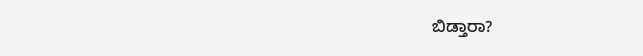ಬಿಡ್ತಾರಾ?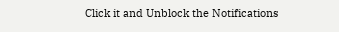Click it and Unblock the Notifications